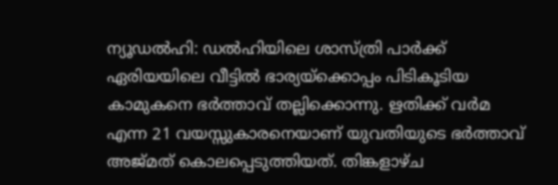ന്യൂഡൽഹി: ഡൽഹിയിലെ ശാസ്ത്രി പാർക്ക് ഏരിയയിലെ വീട്ടിൽ ഭാര്യയ്ക്കൊപ്പം പിടികൂടിയ കാമുകനെ ഭർത്താവ് തല്ലിക്കൊന്നു. ഋതിക്ക് വർമ എന്ന 21 വയസ്സുകാരനെയാണ് യുവതിയുടെ ഭർത്താവ് അജ്മത് കൊലപ്പെടുത്തിയത്. തിങ്കളാഴ്ച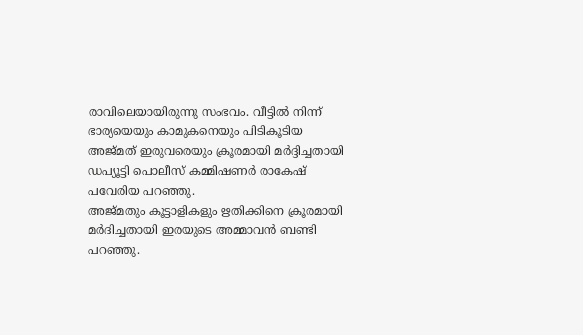രാവിലെയായിരുന്നു സംഭവം. വീട്ടിൽ നിന്ന് ഭാര്യയെയും കാമുകനെയും പിടികൂടിയ അജ്മത് ഇരുവരെയും ക്രൂരമായി മർദ്ദിച്ചതായി ഡപ്യൂട്ടി പൊലീസ് കമ്മിഷണർ രാകേഷ് പവേരിയ പറഞ്ഞു.
അജ്മതും കൂട്ടാളികളും ഋതിക്കിനെ ക്രൂരമായി മർദിച്ചതായി ഇരയുടെ അമ്മാവൻ ബണ്ടി പറഞ്ഞു.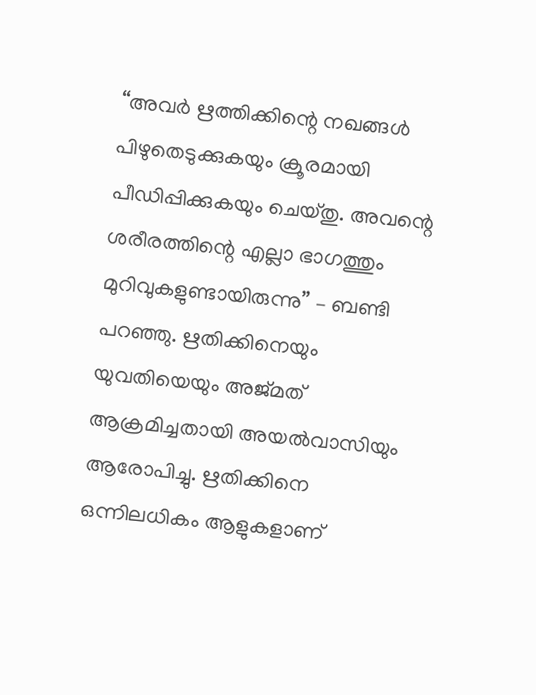‘‘അവർ ഋത്തിക്കിന്റെ നഖങ്ങൾ പിഴുതെടുക്കുകയും ക്രൂരമായി പീഡിപ്പിക്കുകയും ചെയ്തു. അവന്റെ ശരീരത്തിന്റെ എല്ലാ ഭാഗത്തും മുറിവുകളുണ്ടായിരുന്നു’’ – ബണ്ടി പറഞ്ഞു. ഋതിക്കിനെയും യുവതിയെയും അജ്മത് ആക്രമിച്ചതായി അയൽവാസിയും ആരോപിച്ചു. ഋതിക്കിനെ ഒന്നിലധികം ആളുകളാണ്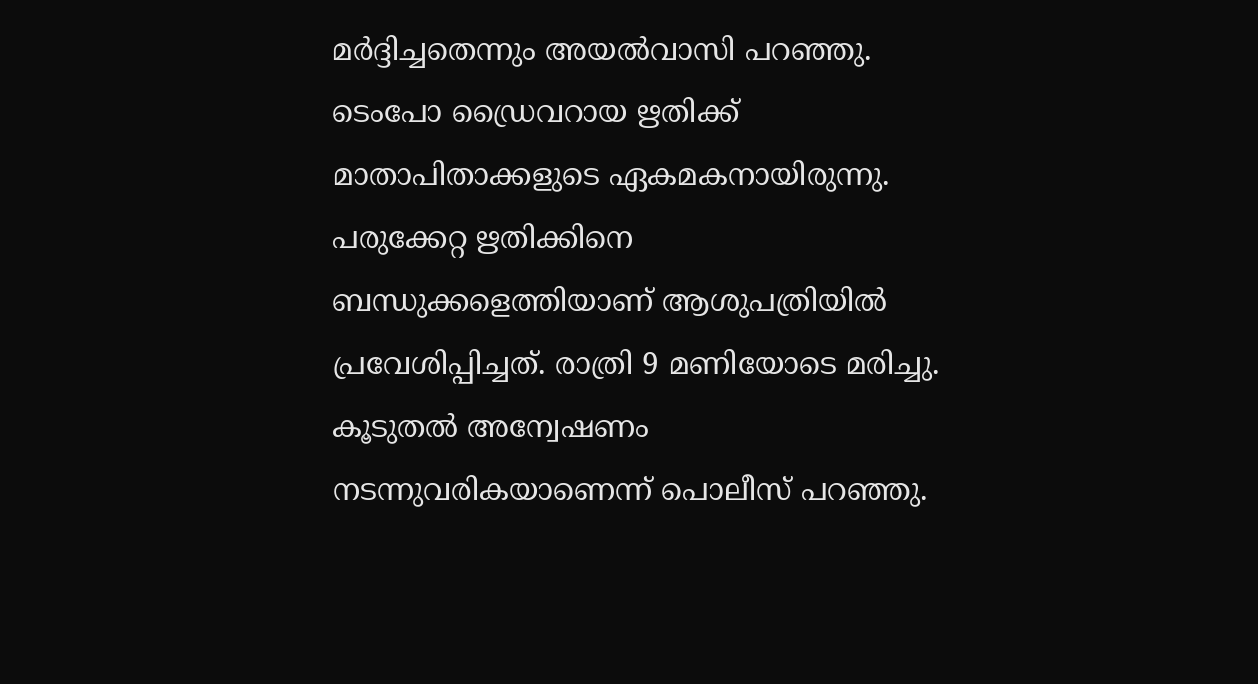മർദ്ദിച്ചതെന്നും അയൽവാസി പറഞ്ഞു. ടെംപോ ഡ്രൈവറായ ഋതിക്ക് മാതാപിതാക്കളുടെ ഏകമകനായിരുന്നു.
പരുക്കേറ്റ ഋതിക്കിനെ ബന്ധുക്കളെത്തിയാണ് ആശുപത്രിയിൽ പ്രവേശിപ്പിച്ചത്. രാത്രി 9 മണിയോടെ മരിച്ചു. കൂടുതൽ അന്വേഷണം നടന്നുവരികയാണെന്ന് പൊലീസ് പറഞ്ഞു.